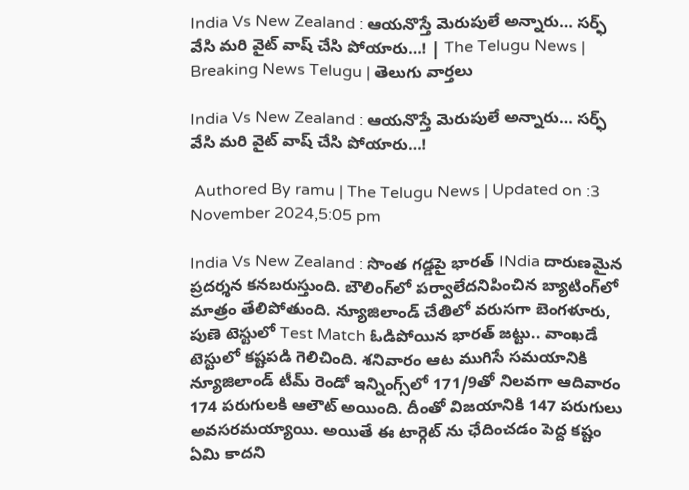India Vs New Zealand : ఆయనొస్తే మెరుపులే అన్నారు… సర్ఫ్ వేసి మరి వైట్ వాష్ చేసి పోయారు…! | The Telugu News | Breaking News Telugu | తెలుగు వార్త‌లు

India Vs New Zealand : ఆయనొస్తే మెరుపులే అన్నారు… సర్ఫ్ వేసి మరి వైట్ వాష్ చేసి పోయారు…!

 Authored By ramu | The Telugu News | Updated on :3 November 2024,5:05 pm

India Vs New Zealand : సొంత గ‌డ్డ‌పై భార‌త్ INdia దారుణ‌మైన ప్ర‌ద‌ర్శ‌న క‌న‌బ‌రుస్తుంది. బౌలింగ్‌లో ప‌ర్వాలేద‌నిపించిన బ్యాటింగ్‌లో మాత్రం తేలిపోతుంది. న్యూజిలాండ్ చేతిలో వరుసగా బెంగళూరు, పుణె టెస్టులో Test Match ఓడిపోయిన భారత్ జట్టు.. వాంఖడే టెస్టులో క‌ష్ట‌ప‌డి గెలిచింది. శనివారం ఆట ముగిసే సమయానికి న్యూజిలాండ్ టీమ్ రెండో ఇన్నింగ్స్‌లో 171/9తో నిలవగా ఆదివారం 174 ప‌రుగుల‌కి ఆలౌట్ అయింది. దీంతో విజయానికి 147 పరుగులు అవసరమయ్యాయి. అయితే ఈ టార్గెట్ ను ఛేదించ‌డం పెద్ద క‌ష్టం ఏమి కాద‌ని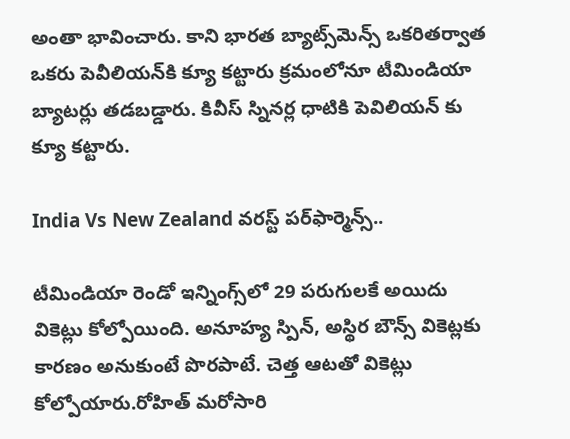అంతా భావించారు. కాని భార‌త బ్యాట్స్‌మెన్స్ ఒక‌రిత‌ర్వాత ఒక‌రు పెవీలియ‌న్‌కి క్యూ క‌ట్టారు క్రమంలోనూ టీమిండియా బ్యాటర్లు తడబడ్డారు. కివీస్ స్నినర్ల ధాటికి పెవిలియన్ కు క్యూ కట్టారు.

India Vs New Zealand వ‌ర‌స్ట్ ప‌ర్‌ఫార్మెన్స్..

టీమిండియా రెండో ఇన్నింగ్స్‌లో 29 పరుగులకే అయిదు వికెట్లు కోల్పోయింది. అనూహ్య స్పిన్, అస్థిర బౌన్స్ వికెట్లకు కారణం అనుకుంటే పొరపాటే. చెత్త ఆట‌తో వికెట్లు కోల్పోయారు.రోహిత్ మ‌రోసారి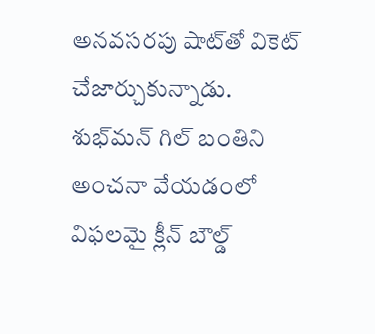అన‌వ‌స‌ర‌పు షాట్‌తో వికెట్ చేజార్చుకున్నాడు. శుభ్‌మన్ గిల్ బంతిని అంచనా వేయడంలో విఫలమై క్లీన్ బౌల్డ్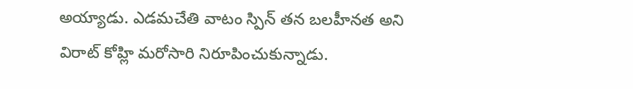అయ్యాడు. ఎడమచేతి వాటం స్పిన్ తన బలహీనత అని విరాట్ కోహ్లి మరోసారి నిరూపించుకున్నాడు.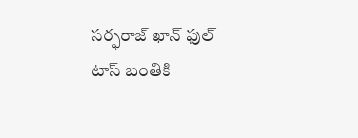సర్ఫరాజ్ ఖాన్ ఫుల్ టాస్ బంతికి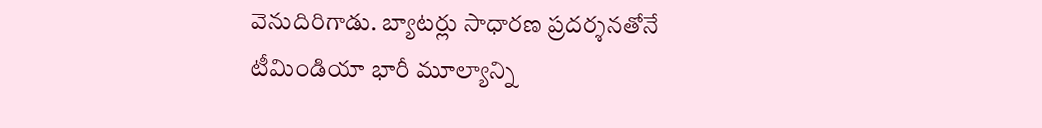వెనుదిరిగాడు. బ్యాటర్లు సాధారణ ప్రదర్శనతోనే టీమిండియా భారీ మూల్యాన్ని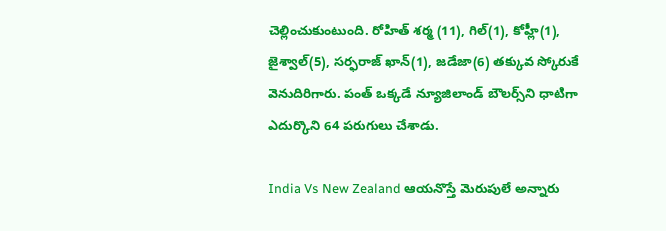చెల్లించుకుంటుంది. రోహిత్‌ శర్మ (11), గిల్‌(1), కోహ్లీ(1), జైశ్వాల్‌(5), సర్ఫరాజ్‌ ఖాన్‌(1), జడేజా(6) తక్కువ స్కోరుకే వెనుదిరిగారు. పంత్ ఒక్క‌డే న్యూజిలాండ్ బౌల‌ర్స్‌ని ధాటిగా ఎదుర్కొని 64 ప‌రుగులు చేశాడు.

India Vs New Zealand ఆయనొస్తే మెరుపులే అన్నారు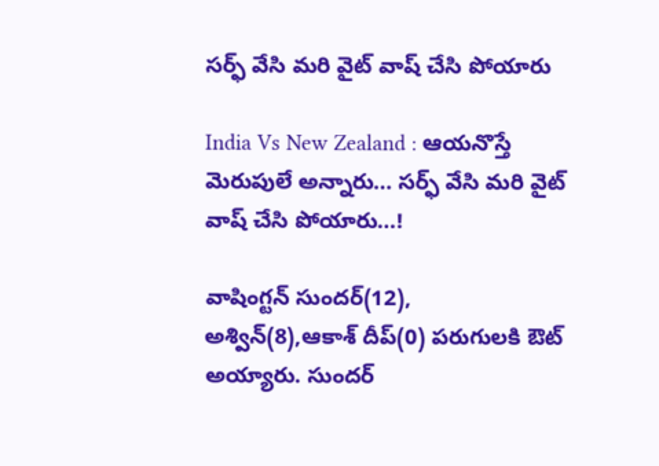సర్ఫ్ వేసి మరి వైట్ వాష్ చేసి పోయారు

India Vs New Zealand : ఆయనొస్తే మెరుపులే అన్నారు… సర్ఫ్ వేసి మరి వైట్ వాష్ చేసి పోయారు…!

వాషింగ్ట‌న్ సుంద‌ర్(12), అశ్విన్(8),ఆకాశ్ దీప్(0) ప‌రుగుల‌కి ఔట్ అయ్యారు. సుంద‌ర్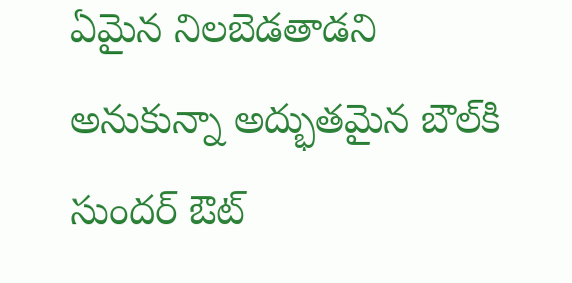ఏమైన నిల‌బెడ‌తాడ‌ని అనుకున్నా అద్భుత‌మైన బౌల్‌కి సుందర్ ఔట్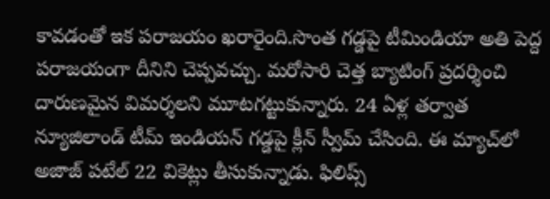కావ‌డంతో ఇక ప‌రాజ‌యం ఖ‌రారైంది.సొంత గ‌డ్డ‌పై టీమిండియా అతి పెద్ద ప‌రాజ‌యంగా దీనిని చెప్ప‌వ‌చ్చు. మ‌రోసారి చెత్త బ్యాటింగ్ ప్ర‌ద‌ర్శించి దారుణ‌మైన విమ‌ర్శ‌ల‌ని మూట‌గ‌ట్టుకున్నారు. 24 ఏళ్ల త‌ర్వాత న్యూజిలాండ్ టీమ్ ఇండియ‌న్ గ‌డ్డ‌పై క్లీన్ స్వీమ్ చేసింది. ఈ మ్యాచ్‌లో అజాజ్ ప‌టేల్ 22 వికెట్లు తీసుకున్నాడు. ఫిలిప్స్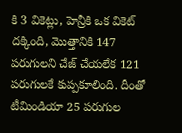కి 3 వికెట్లు, హెన్రీకి ఒక వికెట్ ద‌క్కింది, మొత్తానికి 147 ప‌రుగుల‌ని చేజ్ చేయ‌లేక 121 ప‌రుగుల‌కే కుప్ప‌కూలింది. దీంతో టీమిండియా 25 ప‌రుగుల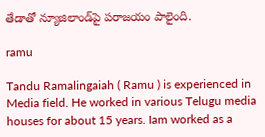తేడాతో న్యూజిలాండ్‌పై ప‌రాజ‌యం పాలైంది.

ramu

Tandu Ramalingaiah ( Ramu ) is experienced in Media field. He worked in various Telugu media houses for about 15 years. Iam worked as a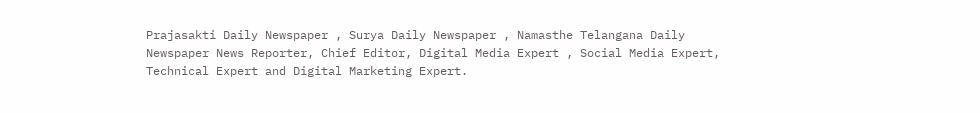Prajasakti Daily Newspaper , Surya Daily Newspaper , Namasthe Telangana Daily Newspaper News Reporter, Chief Editor, Digital Media Expert , Social Media Expert, Technical Expert and Digital Marketing Expert.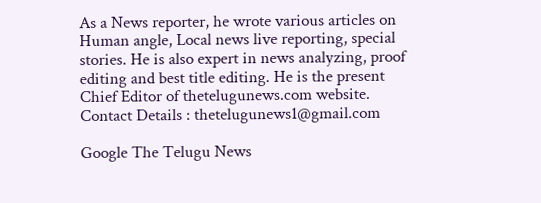As a News reporter, he wrote various articles on Human angle, Local news live reporting, special stories. He is also expert in news analyzing, proof editing and best title editing. He is the present Chief Editor of thetelugunews.com website. Contact Details : thetelugunews1@gmail.com

Google The Telugu News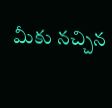మీకు నచ్చిన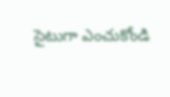సైటుగా ఎంచుకోండి